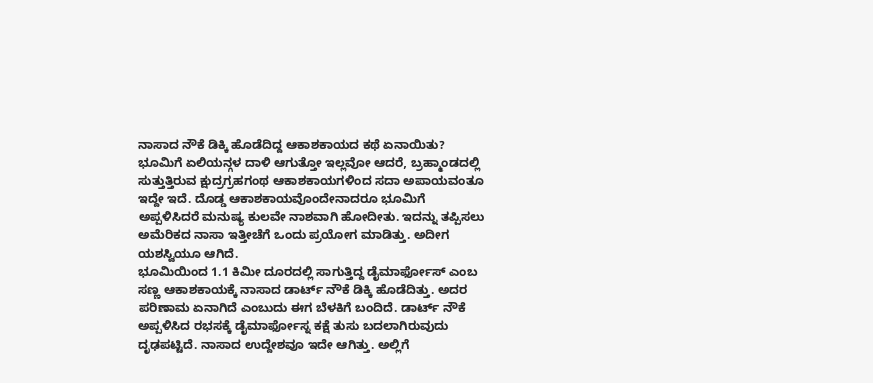ನಾಸಾದ ನೌಕೆ ಡಿಕ್ಕಿ ಹೊಡೆದಿದ್ದ ಆಕಾಶಕಾಯದ ಕಥೆ ಏನಾಯಿತು?
ಭೂಮಿಗೆ ಏಲಿಯನ್ಗಳ ದಾಳಿ ಆಗುತ್ತೋ ಇಲ್ಲವೋ ಆದರೆ, ಬ್ರಹ್ಮಾಂಡದಲ್ಲಿ ಸುತ್ತುತ್ತಿರುವ ಕ್ಷುದ್ರಗ್ರಹಗಂಥ ಆಕಾಶಕಾಯಗಳಿಂದ ಸದಾ ಅಪಾಯವಂತೂ ಇದ್ದೇ ಇದೆ. ದೊಡ್ಡ ಆಕಾಶಕಾಯವೊಂದೇನಾದರೂ ಭೂಮಿಗೆ ಅಪ್ಪಳಿಸಿದರೆ ಮನುಷ್ಯ ಕುಲವೇ ನಾಶವಾಗಿ ಹೋದೀತು. ಇದನ್ನು ತಪ್ಪಿಸಲು ಅಮೆರಿಕದ ನಾಸಾ ಇತ್ತೀಚೆಗೆ ಒಂದು ಪ್ರಯೋಗ ಮಾಡಿತ್ತು. ಅದೀಗ ಯಶಸ್ವಿಯೂ ಆಗಿದೆ.
ಭೂಮಿಯಿಂದ 1.1 ಕಿಮೀ ದೂರದಲ್ಲಿ ಸಾಗುತ್ತಿದ್ದ ಡೈಮಾರ್ಫೋಸ್ ಎಂಬ ಸಣ್ಣ ಆಕಾಶಕಾಯಕ್ಕೆ ನಾಸಾದ ಡಾರ್ಟ್ ನೌಕೆ ಡಿಕ್ಕಿ ಹೊಡೆದಿತ್ತು. ಅದರ ಪರಿಣಾಮ ಏನಾಗಿದೆ ಎಂಬುದು ಈಗ ಬೆಳಕಿಗೆ ಬಂದಿದೆ. ಡಾರ್ಟ್ ನೌಕೆ ಅಪ್ಪಳಿಸಿದ ರಭಸಕ್ಕೆ ಡೈಮಾರ್ಫೋಸ್ನ ಕಕ್ಷೆ ತುಸು ಬದಲಾಗಿರುವುದು ದೃಢಪಟ್ಟಿದೆ. ನಾಸಾದ ಉದ್ದೇಶವೂ ಇದೇ ಆಗಿತ್ತು. ಅಲ್ಲಿಗೆ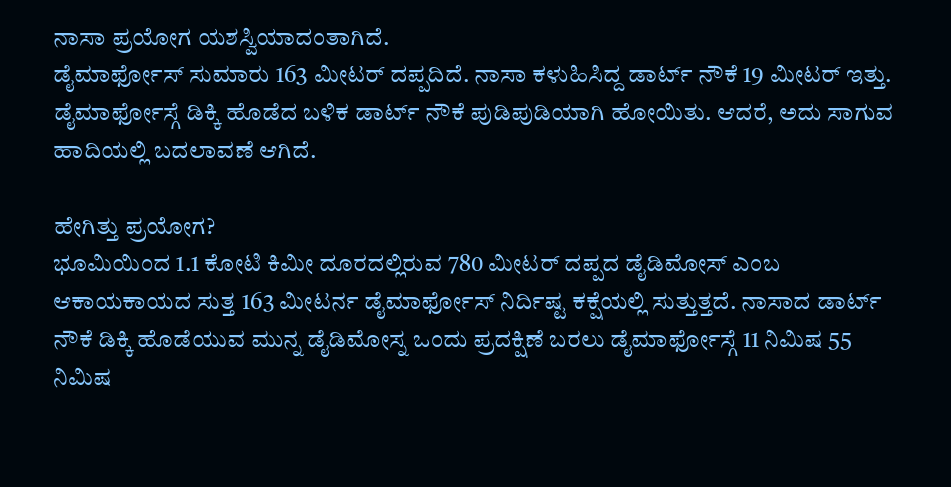ನಾಸಾ ಪ್ರಯೋಗ ಯಶಸ್ವಿಯಾದಂತಾಗಿದೆ.
ಡೈಮಾರ್ಫೋಸ್ ಸುಮಾರು 163 ಮೀಟರ್ ದಪ್ಪದಿದೆ. ನಾಸಾ ಕಳುಹಿಸಿದ್ದ ಡಾರ್ಟ್ ನೌಕೆ 19 ಮೀಟರ್ ಇತ್ತು. ಡೈಮಾರ್ಫೋಸ್ಗೆ ಡಿಕ್ಕಿ ಹೊಡೆದ ಬಳಿಕ ಡಾರ್ಟ್ ನೌಕೆ ಪುಡಿಪುಡಿಯಾಗಿ ಹೋಯಿತು. ಆದರೆ, ಅದು ಸಾಗುವ ಹಾದಿಯಲ್ಲಿ ಬದಲಾವಣೆ ಆಗಿದೆ.

ಹೇಗಿತ್ತು ಪ್ರಯೋಗ?
ಭೂಮಿಯಿಂದ 1.1 ಕೋಟಿ ಕಿಮೀ ದೂರದಲ್ಲಿರುವ 780 ಮೀಟರ್ ದಪ್ಪದ ಡೈಡಿಮೋಸ್ ಎಂಬ ಆಕಾಯಕಾಯದ ಸುತ್ತ 163 ಮೀಟರ್ನ ಡೈಮಾರ್ಫೋಸ್ ನಿರ್ದಿಷ್ಟ ಕಕ್ಷೆಯಲ್ಲಿ ಸುತ್ತುತ್ತದೆ. ನಾಸಾದ ಡಾರ್ಟ್ ನೌಕೆ ಡಿಕ್ಕಿ ಹೊಡೆಯುವ ಮುನ್ನ ಡೈಡಿಮೋಸ್ನ ಒಂದು ಪ್ರದಕ್ಷಿಣೆ ಬರಲು ಡೈಮಾರ್ಫೋಸ್ಗೆ 11 ನಿಮಿಷ 55 ನಿಮಿಷ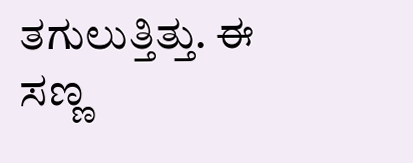ತಗುಲುತ್ತಿತ್ತು. ಈ ಸಣ್ಣ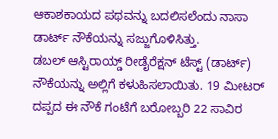ಆಕಾಶಕಾಯದ ಪಥವನ್ನು ಬದಲಿಸಲೆಂದು ನಾಸಾ ಡಾರ್ಟ್ ನೌಕೆಯನ್ನು ಸಜ್ಜುಗೊಳಿಸಿತ್ತು.
ಡಬಲ್ ಆಸ್ಟಿರಾಯ್ಡ್ ರೀಡೈರೆಕ್ಷನ್ ಟೆಸ್ಟ್ (ಡಾರ್ಟ್) ನೌಕೆಯನ್ನು ಅಲ್ಲಿಗೆ ಕಳುಹಿಸಲಾಯಿತು. 19 ಮೀಟರ್ ದಪ್ಪದ ಈ ನೌಕೆ ಗಂಟೆಗೆ ಬರೋಬ್ಬರಿ 22 ಸಾವಿರ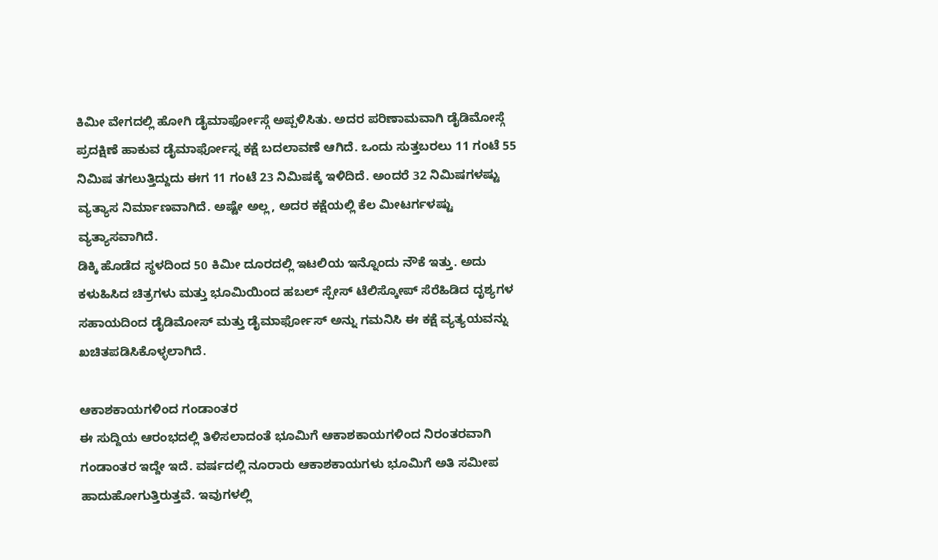ಕಿಮೀ ವೇಗದಲ್ಲಿ ಹೋಗಿ ಡೈಮಾರ್ಫೋಸ್ಗೆ ಅಪ್ಪಳಿಸಿತು. ಅದರ ಪರಿಣಾಮವಾಗಿ ಡೈಡಿಮೋಸ್ಗೆ ಪ್ರದಕ್ಷಿಣೆ ಹಾಕುವ ಡೈಮಾರ್ಫೋಸ್ನ ಕಕ್ಷೆ ಬದಲಾವಣೆ ಆಗಿದೆ. ಒಂದು ಸುತ್ತಬರಲು 11 ಗಂಟೆ 55 ನಿಮಿಷ ತಗಲುತ್ತಿದ್ದುದು ಈಗ 11 ಗಂಟೆ 23 ನಿಮಿಷಕ್ಕೆ ಇಳಿದಿದೆ. ಅಂದರೆ 32 ನಿಮಿಷಗಳಷ್ಟು ವ್ಯತ್ಯಾಸ ನಿರ್ಮಾಣವಾಗಿದೆ. ಅಷ್ಟೇ ಅಲ್ಲ, ಅದರ ಕಕ್ಷೆಯಲ್ಲಿ ಕೆಲ ಮೀಟರ್ಗಳಷ್ಟು ವ್ಯತ್ಯಾಸವಾಗಿದೆ.
ಡಿಕ್ಕಿ ಹೊಡೆದ ಸ್ಥಳದಿಂದ 50 ಕಿಮೀ ದೂರದಲ್ಲಿ ಇಟಲಿಯ ಇನ್ನೊಂದು ನೌಕೆ ಇತ್ತು. ಅದು ಕಳುಹಿಸಿದ ಚಿತ್ರಗಳು ಮತ್ತು ಭೂಮಿಯಿಂದ ಹಬಲ್ ಸ್ಪೇಸ್ ಟೆಲಿಸ್ಕೋಪ್ ಸೆರೆಹಿಡಿದ ದೃಶ್ಯಗಳ ಸಹಾಯದಿಂದ ಡೈಡಿಮೋಸ್ ಮತ್ತು ಡೈಮಾರ್ಫೋಸ್ ಅನ್ನು ಗಮನಿಸಿ ಈ ಕಕ್ಷೆ ವ್ಯತ್ಯಯವನ್ನು ಖಚಿತಪಡಿಸಿಕೊಳ್ಳಲಾಗಿದೆ.

ಆಕಾಶಕಾಯಗಳಿಂದ ಗಂಡಾಂತರ
ಈ ಸುದ್ದಿಯ ಆರಂಭದಲ್ಲಿ ತಿಳಿಸಲಾದಂತೆ ಭೂಮಿಗೆ ಆಕಾಶಕಾಯಗಳಿಂದ ನಿರಂತರವಾಗಿ ಗಂಡಾಂತರ ಇದ್ದೇ ಇದೆ. ವರ್ಷದಲ್ಲಿ ನೂರಾರು ಆಕಾಶಕಾಯಗಳು ಭೂಮಿಗೆ ಅತಿ ಸಮೀಪ ಹಾದುಹೋಗುತ್ತಿರುತ್ತವೆ. ಇವುಗಳಲ್ಲಿ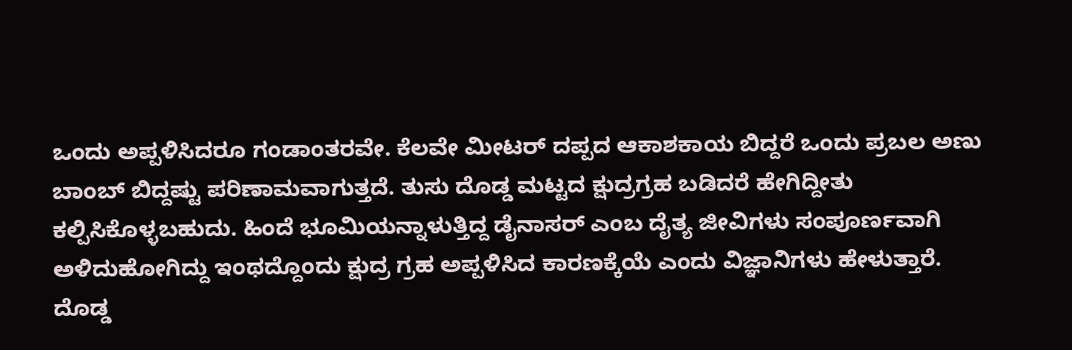ಒಂದು ಅಪ್ಪಳಿಸಿದರೂ ಗಂಡಾಂತರವೇ. ಕೆಲವೇ ಮೀಟರ್ ದಪ್ಪದ ಆಕಾಶಕಾಯ ಬಿದ್ದರೆ ಒಂದು ಪ್ರಬಲ ಅಣು ಬಾಂಬ್ ಬಿದ್ದಷ್ಟು ಪರಿಣಾಮವಾಗುತ್ತದೆ. ತುಸು ದೊಡ್ಡ ಮಟ್ಟದ ಕ್ಷುದ್ರಗ್ರಹ ಬಡಿದರೆ ಹೇಗಿದ್ದೀತು ಕಲ್ಪಿಸಿಕೊಳ್ಳಬಹುದು. ಹಿಂದೆ ಭೂಮಿಯನ್ನಾಳುತ್ತಿದ್ದ ಡೈನಾಸರ್ ಎಂಬ ದೈತ್ಯ ಜೀವಿಗಳು ಸಂಪೂರ್ಣವಾಗಿ ಅಳಿದುಹೋಗಿದ್ದು ಇಂಥದ್ದೊಂದು ಕ್ಷುದ್ರ ಗ್ರಹ ಅಪ್ಪಳಿಸಿದ ಕಾರಣಕ್ಕೆಯೆ ಎಂದು ವಿಜ್ಞಾನಿಗಳು ಹೇಳುತ್ತಾರೆ.
ದೊಡ್ಡ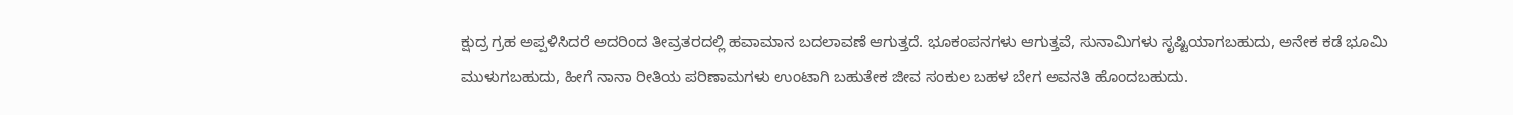ಕ್ಷುದ್ರ ಗ್ರಹ ಅಪ್ಪಳಿಸಿದರೆ ಅದರಿಂದ ತೀವ್ರತರದಲ್ಲಿ ಹವಾಮಾನ ಬದಲಾವಣೆ ಆಗುತ್ತದೆ. ಭೂಕಂಪನಗಳು ಆಗುತ್ತವೆ, ಸುನಾಮಿಗಳು ಸೃಷ್ಟಿಯಾಗಬಹುದು, ಅನೇಕ ಕಡೆ ಭೂಮಿ ಮುಳುಗಬಹುದು, ಹೀಗೆ ನಾನಾ ರೀತಿಯ ಪರಿಣಾಮಗಳು ಉಂಟಾಗಿ ಬಹುತೇಕ ಜೀವ ಸಂಕುಲ ಬಹಳ ಬೇಗ ಅವನತಿ ಹೊಂದಬಹುದು.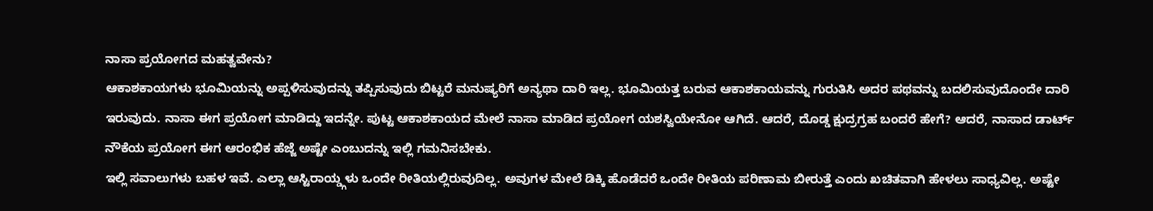ನಾಸಾ ಪ್ರಯೋಗದ ಮಹತ್ವವೇನು?
ಆಕಾಶಕಾಯಗಳು ಭೂಮಿಯನ್ನು ಅಪ್ಪಳಿಸುವುದನ್ನು ತಪ್ಪಿಸುವುದು ಬಿಟ್ಟರೆ ಮನುಷ್ಯರಿಗೆ ಅನ್ಯಥಾ ದಾರಿ ಇಲ್ಲ. ಭೂಮಿಯತ್ತ ಬರುವ ಆಕಾಶಕಾಯವನ್ನು ಗುರುತಿಸಿ ಅದರ ಪಥವನ್ನು ಬದಲಿಸುವುದೊಂದೇ ದಾರಿ ಇರುವುದು. ನಾಸಾ ಈಗ ಪ್ರಯೋಗ ಮಾಡಿದ್ದು ಇದನ್ನೇ. ಪುಟ್ಟ ಆಕಾಶಕಾಯದ ಮೇಲೆ ನಾಸಾ ಮಾಡಿದ ಪ್ರಯೋಗ ಯಶಸ್ವಿಯೇನೋ ಆಗಿದೆ. ಆದರೆ, ದೊಡ್ಡ ಕ್ಷುದ್ರಗ್ರಹ ಬಂದರೆ ಹೇಗೆ? ಆದರೆ, ನಾಸಾದ ಡಾರ್ಟ್ ನೌಕೆಯ ಪ್ರಯೋಗ ಈಗ ಆರಂಭಿಕ ಹೆಜ್ಜೆ ಅಷ್ಟೇ ಎಂಬುದನ್ನು ಇಲ್ಲಿ ಗಮನಿಸಬೇಕು.
ಇಲ್ಲಿ ಸವಾಲುಗಳು ಬಹಳ ಇವೆ. ಎಲ್ಲಾ ಆಸ್ಟಿರಾಯ್ಡ್ಗಳು ಒಂದೇ ರೀತಿಯಲ್ಲಿರುವುದಿಲ್ಲ. ಅವುಗಳ ಮೇಲೆ ಡಿಕ್ಕಿ ಹೊಡೆದರೆ ಒಂದೇ ರೀತಿಯ ಪರಿಣಾಮ ಬೀರುತ್ತೆ ಎಂದು ಖಚಿತವಾಗಿ ಹೇಳಲು ಸಾಧ್ಯವಿಲ್ಲ. ಅಷ್ಟೇ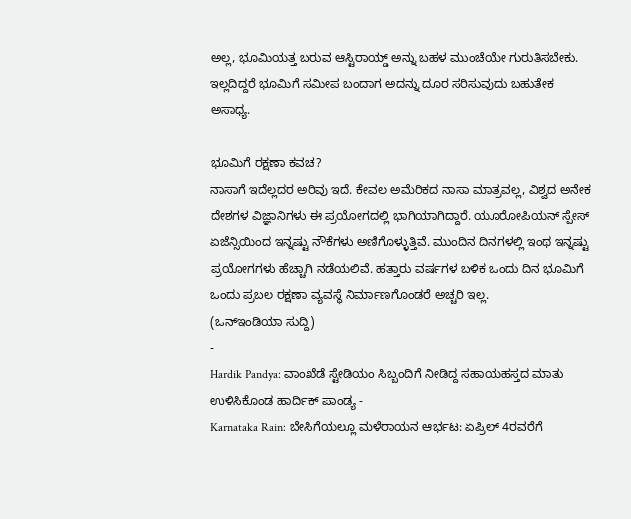ಅಲ್ಲ, ಭೂಮಿಯತ್ತ ಬರುವ ಆಸ್ಟಿರಾಯ್ಡ್ ಅನ್ನು ಬಹಳ ಮುಂಚೆಯೇ ಗುರುತಿಸಬೇಕು. ಇಲ್ಲದಿದ್ದರೆ ಭೂಮಿಗೆ ಸಮೀಪ ಬಂದಾಗ ಅದನ್ನು ದೂರ ಸರಿಸುವುದು ಬಹುತೇಕ ಅಸಾಧ್ಯ.

ಭೂಮಿಗೆ ರಕ್ಷಣಾ ಕವಚ?
ನಾಸಾಗೆ ಇದೆಲ್ಲದರ ಅರಿವು ಇದೆ. ಕೇವಲ ಅಮೆರಿಕದ ನಾಸಾ ಮಾತ್ರವಲ್ಲ, ವಿಶ್ವದ ಅನೇಕ ದೇಶಗಳ ವಿಜ್ಞಾನಿಗಳು ಈ ಪ್ರಯೋಗದಲ್ಲಿ ಭಾಗಿಯಾಗಿದ್ದಾರೆ. ಯೂರೋಪಿಯನ್ ಸ್ಪೇಸ್ ಏಜೆನ್ಸಿಯಿಂದ ಇನ್ನಷ್ಟು ನೌಕೆಗಳು ಅಣಿಗೊಳ್ಳುತ್ತಿವೆ. ಮುಂದಿನ ದಿನಗಳಲ್ಲಿ ಇಂಥ ಇನ್ನಷ್ಟು ಪ್ರಯೋಗಗಳು ಹೆಚ್ಚಾಗಿ ನಡೆಯಲಿವೆ. ಹತ್ತಾರು ವರ್ಷಗಳ ಬಳಿಕ ಒಂದು ದಿನ ಭೂಮಿಗೆ ಒಂದು ಪ್ರಬಲ ರಕ್ಷಣಾ ವ್ಯವಸ್ಥೆ ನಿರ್ಮಾಣಗೊಂಡರೆ ಅಚ್ಚರಿ ಇಲ್ಲ.
(ಒನ್ಇಂಡಿಯಾ ಸುದ್ದಿ)
-
Hardik Pandya: ವಾಂಖೆಡೆ ಸ್ಟೇಡಿಯಂ ಸಿಬ್ಬಂದಿಗೆ ನೀಡಿದ್ದ ಸಹಾಯಹಸ್ತದ ಮಾತು ಉಳಿಸಿಕೊಂಡ ಹಾರ್ದಿಕ್ ಪಾಂಡ್ಯ -
Karnataka Rain: ಬೇಸಿಗೆಯಲ್ಲೂ ಮಳೆರಾಯನ ಆರ್ಭಟ: ಏಪ್ರಿಲ್ 4ರವರೆಗೆ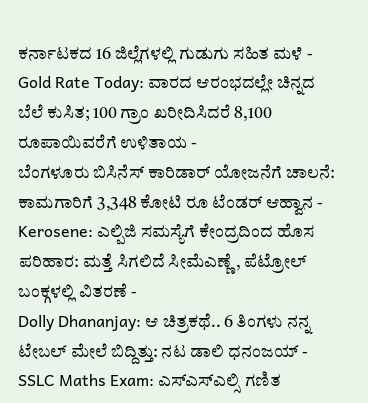ಕರ್ನಾಟಕದ 16 ಜಿಲ್ಲೆಗಳಲ್ಲಿ ಗುಡುಗು ಸಹಿತ ಮಳೆ -
Gold Rate Today: ವಾರದ ಆರಂಭದಲ್ಲೇ ಚಿನ್ನದ ಬೆಲೆ ಕುಸಿತ; 100 ಗ್ರಾಂ ಖರೀದಿಸಿದರೆ 8,100 ರೂಪಾಯಿವರೆಗೆ ಉಳಿತಾಯ -
ಬೆಂಗಳೂರು ಬಿಸಿನೆಸ್ ಕಾರಿಡಾರ್ ಯೋಜನೆಗೆ ಚಾಲನೆ: ಕಾಮಗಾರಿಗೆ 3,348 ಕೋಟಿ ರೂ ಟೆಂಡರ್ ಆಹ್ವಾನ -
Kerosene: ಎಲ್ಪಿಜಿ ಸಮಸ್ಯೆಗೆ ಕೇಂದ್ರದಿಂದ ಹೊಸ ಪರಿಹಾರ: ಮತ್ತೆ ಸಿಗಲಿದೆ ಸೀಮೆಎಣ್ಣೆ, ಪೆಟ್ರೋಲ್ ಬಂಕ್ಗಳಲ್ಲಿ ವಿತರಣೆ -
Dolly Dhananjay: ಆ ಚಿತ್ರಕಥೆ.. 6 ತಿಂಗಳು ನನ್ನ ಟೇಬಲ್ ಮೇಲೆ ಬಿದ್ದಿತ್ತು: ನಟ ಡಾಲಿ ಧನಂಜಯ್ -
SSLC Maths Exam: ಎಸ್ಎಸ್ಎಲ್ಸಿ ಗಣಿತ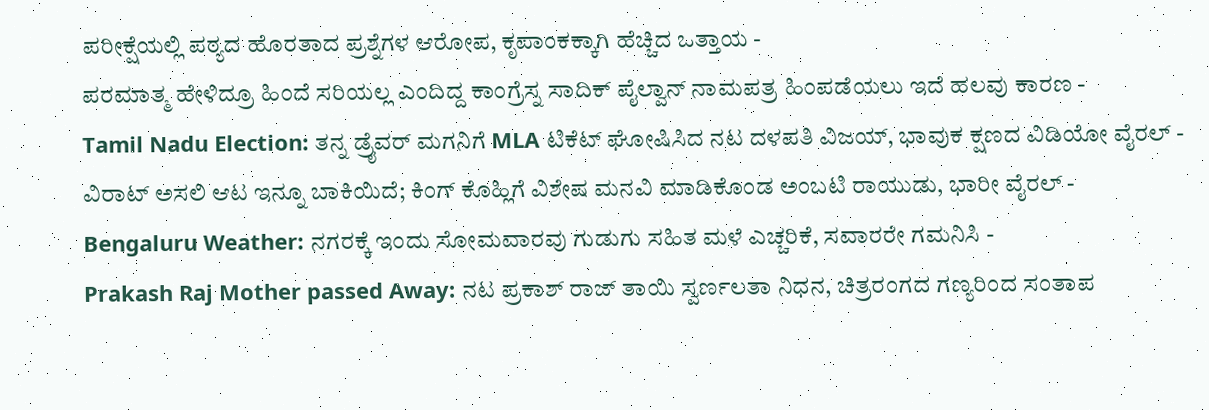ಪರೀಕ್ಷೆಯಲ್ಲಿ ಪಠ್ಯದ ಹೊರತಾದ ಪ್ರಶ್ನೆಗಳ ಆರೋಪ, ಕೃಪಾಂಕಕ್ಕಾಗಿ ಹೆಚ್ಚಿದ ಒತ್ತಾಯ -
ಪರಮಾತ್ಮ ಹೇಳಿದ್ರೂ ಹಿಂದೆ ಸರಿಯಲ್ಲ ಎಂದಿದ್ದ ಕಾಂಗ್ರೆಸ್ನ ಸಾದಿಕ್ ಪೈಲ್ವಾನ್ ನಾಮಪತ್ರ ಹಿಂಪಡೆಯಲು ಇದೆ ಹಲವು ಕಾರಣ -
Tamil Nadu Election: ತನ್ನ ಡ್ರೈವರ್ ಮಗನಿಗೆ MLA ಟಿಕೆಟ್ ಘೋಷಿಸಿದ ನಟ ದಳಪತಿ ವಿಜಯ್, ಭಾವುಕ ಕ್ಷಣದ ವಿಡಿಯೋ ವೈರಲ್ -
ವಿರಾಟ್ ಅಸಲಿ ಆಟ ಇನ್ನೂ ಬಾಕಿಯಿದೆ; ಕಿಂಗ್ ಕೊಹ್ಲಿಗೆ ವಿಶೇಷ ಮನವಿ ಮಾಡಿಕೊಂಡ ಅಂಬಟಿ ರಾಯುಡು, ಭಾರೀ ವೈರಲ್ -
Bengaluru Weather: ನಗರಕ್ಕೆ ಇಂದು ಸೋಮವಾರವು ಗುಡುಗು ಸಹಿತ ಮಳೆ ಎಚ್ಚರಿಕೆ, ಸವಾರರೇ ಗಮನಿಸಿ -
Prakash Raj Mother passed Away: ನಟ ಪ್ರಕಾಶ್ ರಾಜ್ ತಾಯಿ ಸ್ವರ್ಣಲತಾ ನಿಧನ, ಚಿತ್ರರಂಗದ ಗಣ್ಯರಿಂದ ಸಂತಾಪ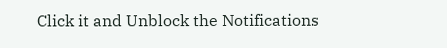Click it and Unblock the Notifications